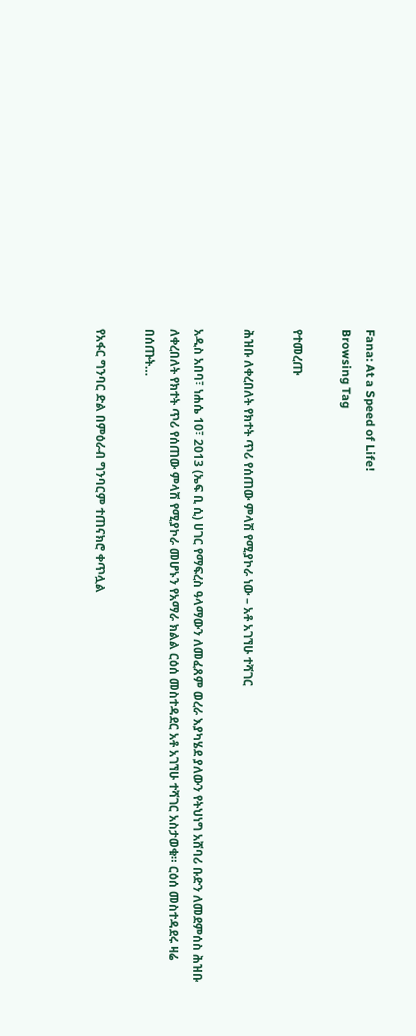Fana: At a Speed of Life!
Browsing Tag

የተመረጡ

ሕዝቡ ለቀረበለት የክተት ጥሪ የሰጠው ምላሽ የሚያኮራ ነው – አቶ አገኘሁ ተሻገር

አዲስ አበባ፣ ነሐሴ 10፣ 2013 (ኤፍ ቢ ሲ) ሀገር የማፍረስ ዓላማውን ለመፈጸም ወረራ እያካሄደ ያለውን የትህነግ አሸባሪ ቡድን ለመደምሰስ ሕዝቡ ለቀረበለት የክተት ጥሪ የሰጠው ምላሽ የሚያኮራ መሆኑን የአማራ ክልል ርዕሰ መስተዳደር አቶ አገኘሁ ተሻገር አስታወቁ። ርዕሰ መስተዳደሩ ዛሬ በሰጡት…

የአፋር ግንባር ድል በምዕራብ ግንባርም ተጠናክሮ ቀጥሏል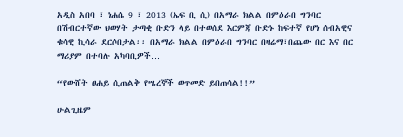አዲስ አበባ ፣ ነሐሴ 9 ፣ 2013 (ኤፍ ቢ ሲ) በአማራ ክልል በምዕራበ ግንባር በሽብርተኛው ህወሃት ታጣቂ ቡድን ላይ በተወሰደ እርምጃ ቡድኑ ከፍተኛ የሆነ ሰብአዊና ቁሳዊ ኪሳራ ደርሶበታል፡፡ በአማራ ክልል በምዕራበ ግንባር በዛሬማ፣በጨው በር እና በር ማሪያም በተባሉ አካባቢዎች…

“የውሸት ፀሐይ ሲጠልቅ የሤረኞች ወጥመድ ይበጠሳል!!”

ሁልጊዜም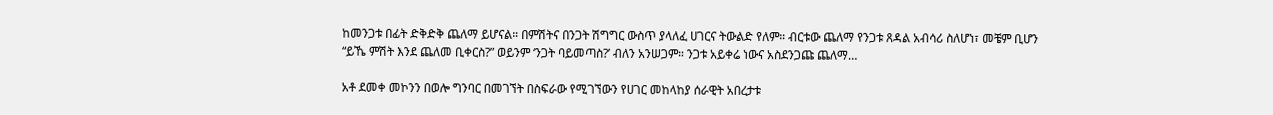ከመንጋቱ በፊት ድቅድቅ ጨለማ ይሆናል። በምሽትና በንጋት ሽግግር ውስጥ ያላለፈ ሀገርና ትውልድ የለም። ብርቱው ጨለማ የንጋቱ ጸዳል አብሳሪ ስለሆነ፣ መቼም ቢሆን “ይኼ ምሽት እንደ ጨለመ ቢቀርስ?” ወይንም ‘ንጋት ባይመጣስ?’ ብለን አንሠጋም። ንጋቱ አይቀሬ ነውና አስደንጋጩ ጨለማ…

አቶ ደመቀ መኮንን በወሎ ግንባር በመገኘት በስፍራው የሚገኘውን የሀገር መከላከያ ሰራዊት አበረታቱ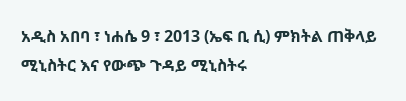አዲስ አበባ ፣ ነሐሴ 9 ፣ 2013 (ኤፍ ቢ ሲ) ምክትል ጠቅላይ ሚኒስትር እና የውጭ ጉዳይ ሚኒስትሩ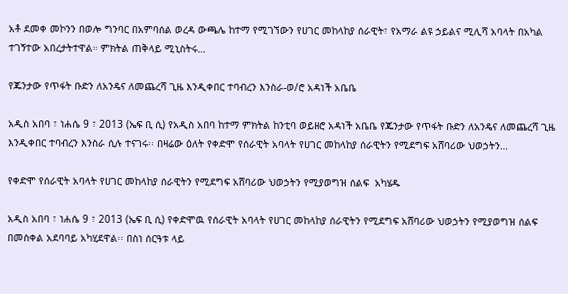አቶ ደመቀ መኮንን በወሎ ግንባር በአምባሰል ወረዳ ውጫሌ ከተማ የሚገኘውን የሀገር መከላከያ ሰራዊት፣ የአማራ ልዩ ኃይልና ሚሊሻ አባላት በአካል ተገኝተው አበረታትተዋል። ምክትል ጠቅላይ ሚኒስትሩ…

የጁንታው የጥፋት ቡድን ለአንዴና ለመጨረሻ ጊዜ እንዲቀበር ተባብረን እንስራ-ወ/ሮ አዳነች አቤቤ

አዲስ አበባ ፣ ነሐሴ 9 ፣ 2013 (ኤፍ ቢ ሲ) የአዲስ አበባ ከተማ ምክትል ከንቲባ ወይዘሮ አዳነች አቤቤ የጁንታው የጥፋት ቡድን ለአንዴና ለመጨረሻ ጊዜ እንዲቀበር ተባብረን እንስራ ሲሉ ተናገሩ፡፡ በዛሬው ዕለት የቀድሞ የሰራዊት አባላት የሀገር መከላከያ ሰራዊትን የሚደግፍ አሸባሪው ህወኃትን…

የቀድሞ የሰራዊት አባላት የሀገር መከላከያ ሰራዊትን የሚደግፍ አሸባሪው ህወኃትን የሚያወግዝ ሰልፍ  አካሄዱ

አዲስ አበባ ፣ ነሐሴ 9 ፣ 2013 (ኤፍ ቢ ሲ) የቀድሞዉ የሰራዊት አባላት የሀገር መከላከያ ሰራዊትን የሚደግፍ አሸባሪው ህወኃትን የሚያወግዝ ሰልፍ  በመስቀል አደባባይ አካሂደዋል፡፡ በስነ ሰርዓቱ ላይ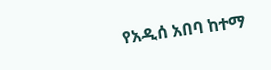የአዲሰ አበባ ከተማ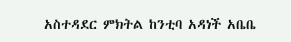አስተዳደር ምክትል ከንቲባ አዳነች አቤቤ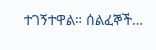ተገኝተዋል። ሰልፈኞች…